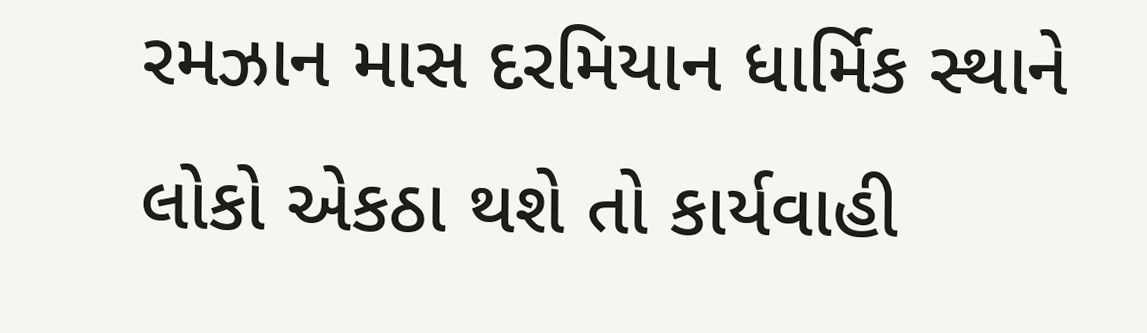રમઝાન માસ દરમિયાન ધાર્મિક સ્થાને લોકો એકઠા થશે તો કાર્યવાહી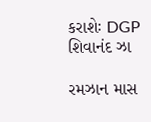કરાશેઃ DGP શિવાનંદ ઝા

રમઝાન માસ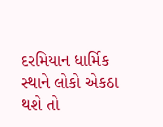દરમિયાન ધાર્મિક સ્થાને લોકો એકઠા થશે તો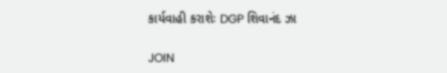કાર્યવાહી કરાશેઃ DGP શિવાનંદ ઝા

JOIN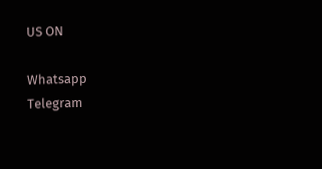US ON

Whatsapp
Telegram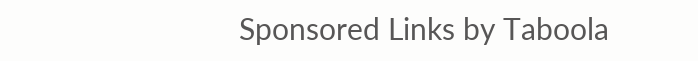Sponsored Links by Taboola